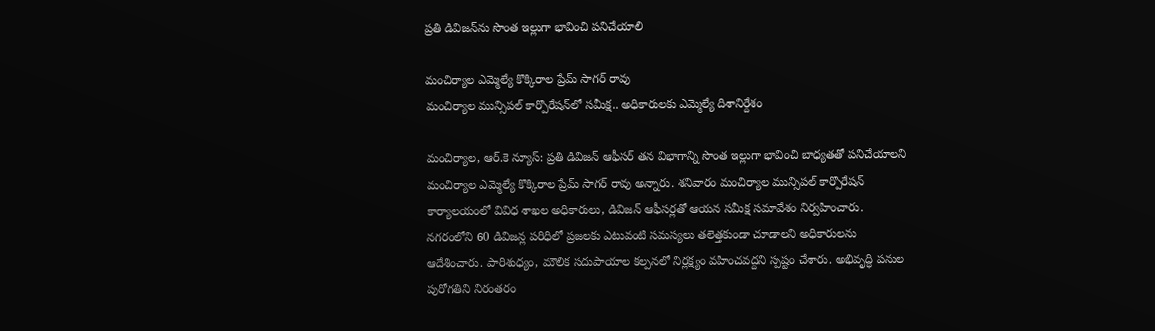ప్రతి డివిజన్‌ను సొంత ఇల్లుగా భావించి పనిచేయాలి

మంచిర్యాల ఎమ్మెల్యే కొక్కిరాల ప్రేమ్ సాగర్ రావు
మంచిర్యాల మున్సిపల్ కార్పొరేషన్‌లో సమీక్ష.. అధికారులకు ఎమ్మెల్యే దిశానిర్దేశం

మంచిర్యాల, ఆర్.కె న్యూస్: ప్రతి డివిజన్ ఆఫీసర్ తన విభాగాన్ని సొంత ఇల్లుగా భావించి బాధ్యతతో పనిచేయాలని మంచిర్యాల ఎమ్మెల్యే కొక్కిరాల ప్రేమ్ సాగర్ రావు అన్నారు. శనివారం మంచిర్యాల మున్సిపల్ కార్పొరేషన్ కార్యాలయంలో వివిధ శాఖల అధికారులు, డివిజన్ ఆఫీసర్లతో ఆయన సమీక్ష సమావేశం నిర్వహించారు. నగరంలోని 60 డివిజన్ల పరిధిలో ప్రజలకు ఎటువంటి సమస్యలు తలెత్తకుండా చూడాలని అధికారులను ఆదేశించారు. పారిశుధ్యం, మౌలిక సదుపాయాల కల్పనలో నిర్లక్ష్యం వహించవద్దని స్పష్టం చేశారు. అభివృద్ధి పనుల పురోగతిని నిరంతరం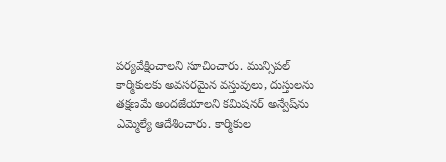పర్యవేక్షించాలని సూచించారు. మున్సిపల్ కార్మికులకు అవసరమైన వస్తువులు, దుస్తులను తక్షణమే అందజేయాలని కమిషనర్ అన్వేష్‌ను ఎమ్మెల్యే ఆదేశించారు. కార్మికుల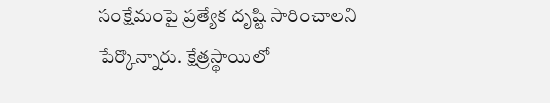సంక్షేమంపై ప్రత్యేక దృష్టి సారించాలని పేర్కొన్నారు. క్షేత్రస్థాయిలో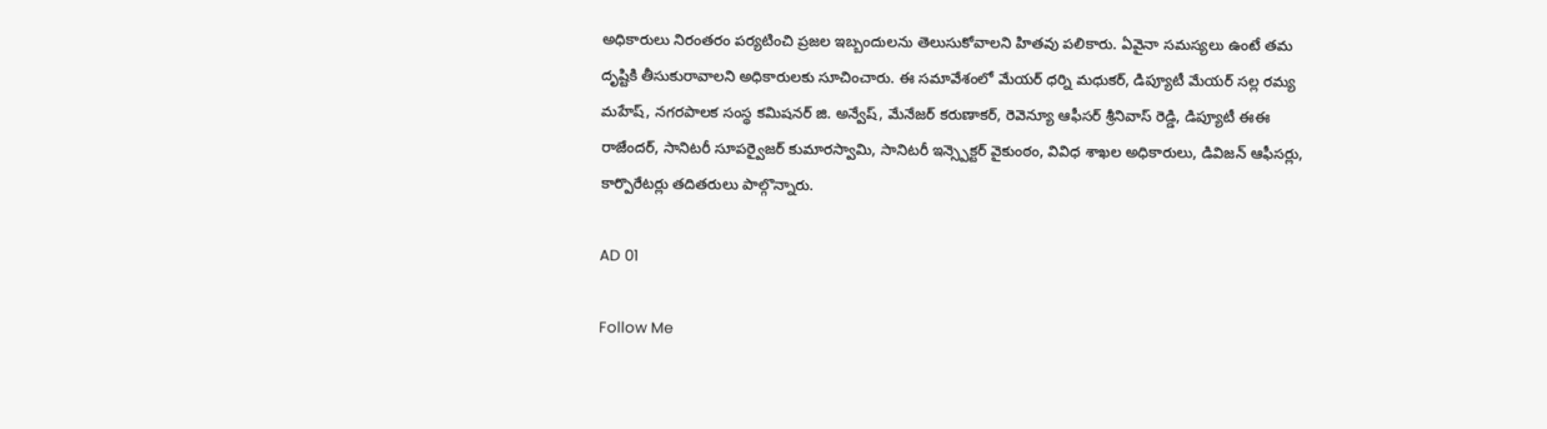అధికారులు నిరంతరం పర్యటించి ప్రజల ఇబ్బందులను తెలుసుకోవాలని హితవు పలికారు. ఏవైనా సమస్యలు ఉంటే తమ దృష్టికి తీసుకురావాలని అధికారులకు సూచించారు. ఈ సమావేశంలో మేయర్ ధర్ని మధుకర్, డిప్యూటీ మేయర్ సల్ల రమ్య మహేష్, నగరపాలక సంస్థ కమిషనర్ జి. అన్వేష్, మేనేజర్ కరుణాకర్, రెవెన్యూ ఆఫీసర్ శ్రీనివాస్ రెడ్డి, డిప్యూటీ ఈఈ రాజేందర్, సానిటరీ సూపర్వైజర్ కుమారస్వామి, సానిటరీ ఇన్స్పెక్టర్ వైకుంఠం, వివిధ శాఖల అధికారులు, డివిజన్ ఆఫీసర్లు, కార్పొరేటర్లు తదితరులు పాల్గొన్నారు.

AD 01

Follow Me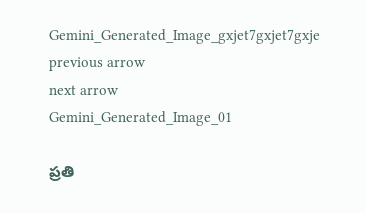Gemini_Generated_Image_gxjet7gxjet7gxje
previous arrow
next arrow
Gemini_Generated_Image_01

ప్రతి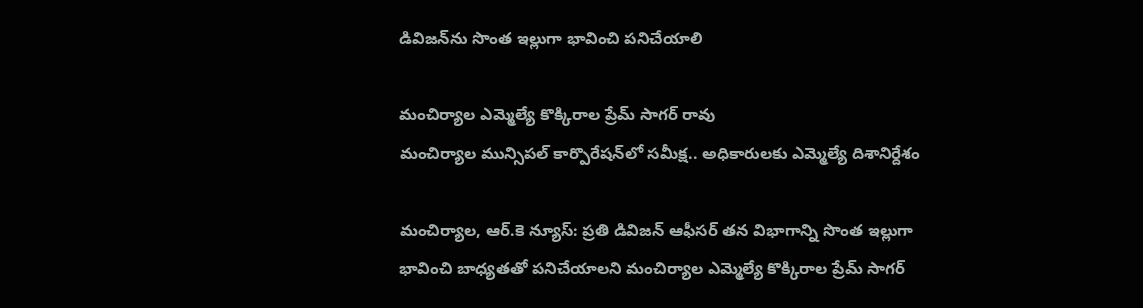డివిజన్‌ను సొంత ఇల్లుగా భావించి పనిచేయాలి

మంచిర్యాల ఎమ్మెల్యే కొక్కిరాల ప్రేమ్ సాగర్ రావు
మంచిర్యాల మున్సిపల్ కార్పొరేషన్‌లో సమీక్ష.. అధికారులకు ఎమ్మెల్యే దిశానిర్దేశం

మంచిర్యాల, ఆర్.కె న్యూస్: ప్రతి డివిజన్ ఆఫీసర్ తన విభాగాన్ని సొంత ఇల్లుగా భావించి బాధ్యతతో పనిచేయాలని మంచిర్యాల ఎమ్మెల్యే కొక్కిరాల ప్రేమ్ సాగర్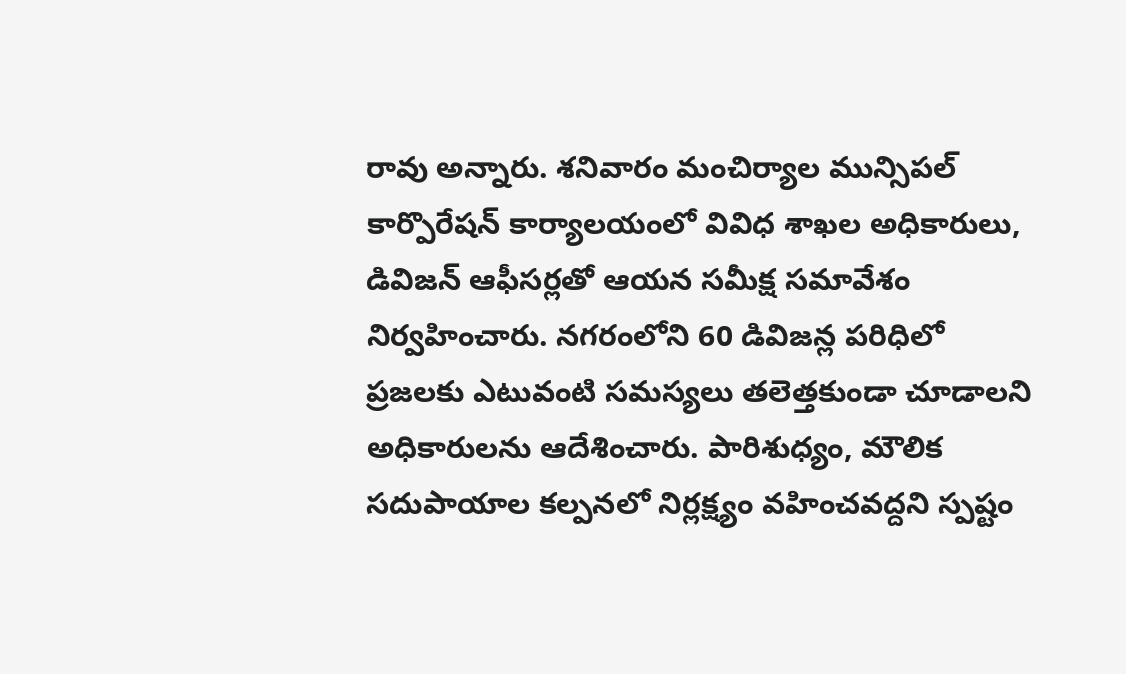రావు అన్నారు. శనివారం మంచిర్యాల మున్సిపల్ కార్పొరేషన్ కార్యాలయంలో వివిధ శాఖల అధికారులు, డివిజన్ ఆఫీసర్లతో ఆయన సమీక్ష సమావేశం నిర్వహించారు. నగరంలోని 60 డివిజన్ల పరిధిలో ప్రజలకు ఎటువంటి సమస్యలు తలెత్తకుండా చూడాలని అధికారులను ఆదేశించారు. పారిశుధ్యం, మౌలిక సదుపాయాల కల్పనలో నిర్లక్ష్యం వహించవద్దని స్పష్టం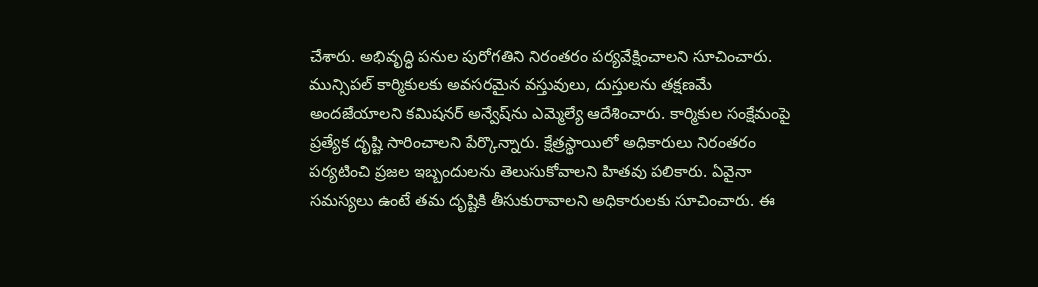చేశారు. అభివృద్ధి పనుల పురోగతిని నిరంతరం పర్యవేక్షించాలని సూచించారు. మున్సిపల్ కార్మికులకు అవసరమైన వస్తువులు, దుస్తులను తక్షణమే అందజేయాలని కమిషనర్ అన్వేష్‌ను ఎమ్మెల్యే ఆదేశించారు. కార్మికుల సంక్షేమంపై ప్రత్యేక దృష్టి సారించాలని పేర్కొన్నారు. క్షేత్రస్థాయిలో అధికారులు నిరంతరం పర్యటించి ప్రజల ఇబ్బందులను తెలుసుకోవాలని హితవు పలికారు. ఏవైనా సమస్యలు ఉంటే తమ దృష్టికి తీసుకురావాలని అధికారులకు సూచించారు. ఈ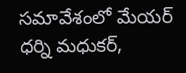సమావేశంలో మేయర్ ధర్ని మధుకర్,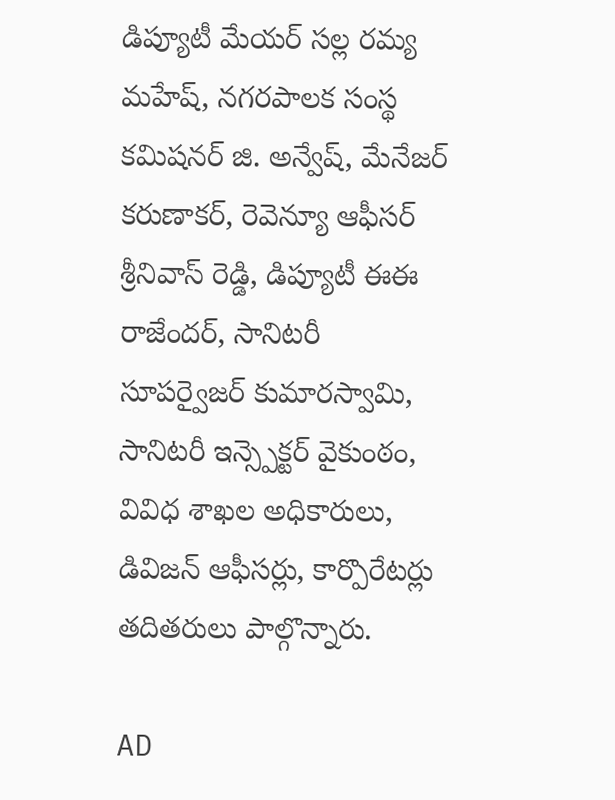డిప్యూటీ మేయర్ సల్ల రమ్య మహేష్, నగరపాలక సంస్థ కమిషనర్ జి. అన్వేష్, మేనేజర్ కరుణాకర్, రెవెన్యూ ఆఫీసర్ శ్రీనివాస్ రెడ్డి, డిప్యూటీ ఈఈ రాజేందర్, సానిటరీ సూపర్వైజర్ కుమారస్వామి, సానిటరీ ఇన్స్పెక్టర్ వైకుంఠం, వివిధ శాఖల అధికారులు, డివిజన్ ఆఫీసర్లు, కార్పొరేటర్లు తదితరులు పాల్గొన్నారు.

AD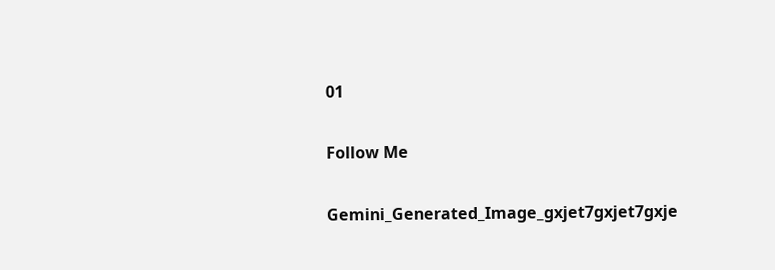01

Follow Me

Gemini_Generated_Image_gxjet7gxjet7gxje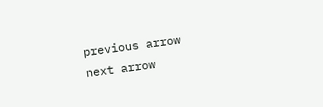previous arrow
next arrow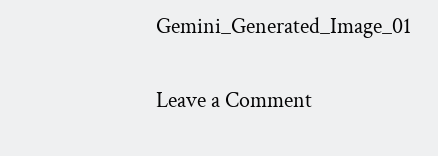Gemini_Generated_Image_01

Leave a Comment